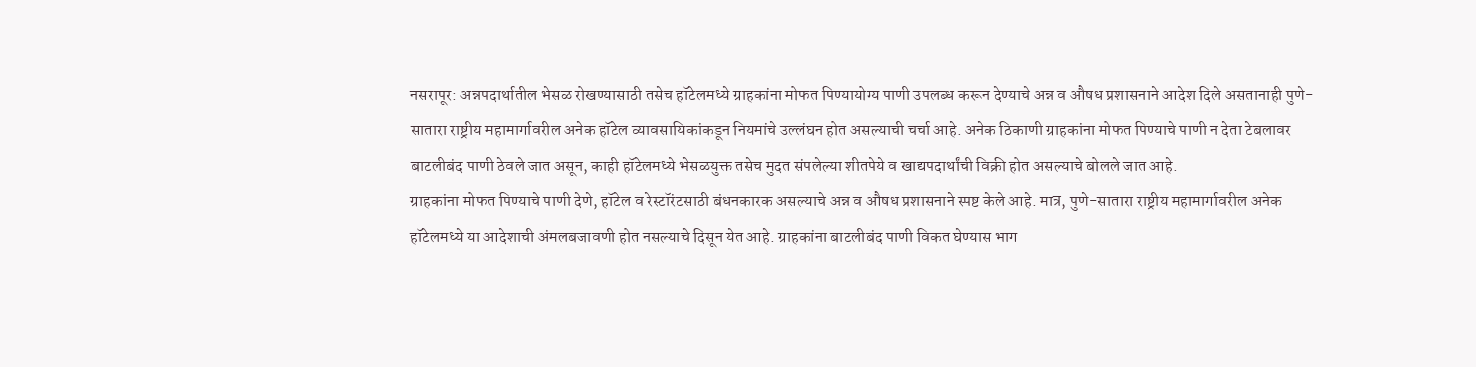नसरापूर: अन्नपदार्थातील भेसळ रोखण्यासाठी तसेच हॉटेलमध्ये ग्राहकांना मोफत पिण्यायोग्य पाणी उपलब्ध करून देण्याचे अन्न व औषध प्रशासनाने आदेश दिले असतानाही पुणे-सातारा राष्ट्रीय महामार्गावरील अनेक हॉटेल व्यावसायिकांकडून नियमांचे उल्लंघन होत असल्याची चर्चा आहे. अनेक ठिकाणी ग्राहकांना मोफत पिण्याचे पाणी न देता टेबलावर बाटलीबंद पाणी ठेवले जात असून, काही हॉटेलमध्ये भेसळयुक्त तसेच मुदत संपलेल्या शीतपेये व खाद्यपदार्थांची विक्री होत असल्याचे बोलले जात आहे.
ग्राहकांना मोफत पिण्याचे पाणी देणे, हॉटेल व रेस्टॉरंटसाठी बंधनकारक असल्याचे अन्न व औषध प्रशासनाने स्पष्ट केले आहे. मात्र, पुणे-सातारा राष्ट्रीय महामार्गावरील अनेक हॉटेलमध्ये या आदेशाची अंमलबजावणी होत नसल्याचे दिसून येत आहे. ग्राहकांना बाटलीबंद पाणी विकत घेण्यास भाग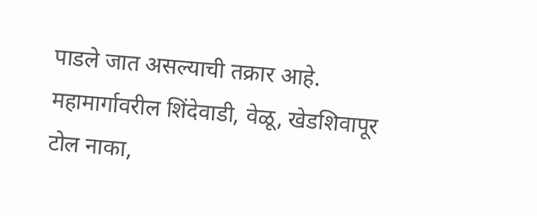पाडले जात असल्याची तक्रार आहे.
महामार्गावरील शिंदेवाडी, वेळू, खेडशिवापूर टोल नाका,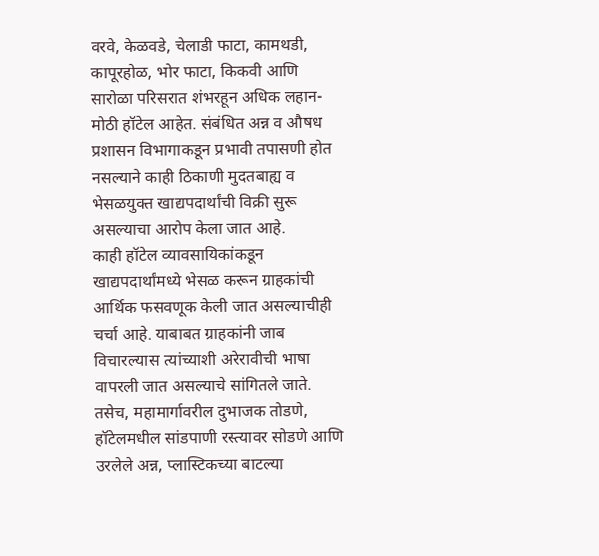वरवे, केळवडे, चेलाडी फाटा, कामथडी, कापूरहोळ, भोर फाटा, किकवी आणि सारोळा परिसरात शंभरहून अधिक लहान-मोठी हॉटेल आहेत. संबंधित अन्न व औषध प्रशासन विभागाकडून प्रभावी तपासणी होत नसल्याने काही ठिकाणी मुदतबाह्य व भेसळयुक्त खाद्यपदार्थांची विक्री सुरू असल्याचा आरोप केला जात आहे.
काही हॉटेल व्यावसायिकांकडून खाद्यपदार्थांमध्ये भेसळ करून ग्राहकांची आर्थिक फसवणूक केली जात असल्याचीही चर्चा आहे. याबाबत ग्राहकांनी जाब विचारल्यास त्यांच्याशी अरेरावीची भाषा वापरली जात असल्याचे सांगितले जाते. तसेच, महामार्गावरील दुभाजक तोडणे, हॉटेलमधील सांडपाणी रस्त्यावर सोडणे आणि उरलेले अन्न, प्लास्टिकच्या बाटल्या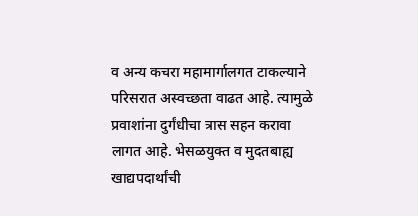व अन्य कचरा महामार्गालगत टाकल्याने परिसरात अस्वच्छता वाढत आहे. त्यामुळे प्रवाशांना दुर्गंधीचा त्रास सहन करावा लागत आहे. भेसळयुक्त व मुदतबाह्य खाद्यपदार्थांची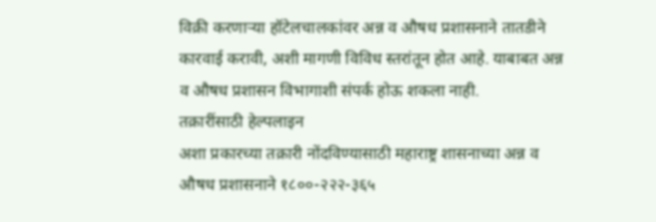विक्री करणाऱ्या हॉटेलचालकांवर अन्न व औषध प्रशासनाने तातडीने कारवाई करावी, अशी मागणी विविध स्तरांतून होत आहे. याबाबत अन्न व औषध प्रशासन विभागाशी संपर्क होऊ शकला नाही.
तक्रारींसाठी हेल्पलाइन
अशा प्रकारच्या तक्रारी नोंदविण्यासाठी महाराष्ट्र शासनाच्या अन्न व औषध प्रशासनाने १८००-२२२-३६५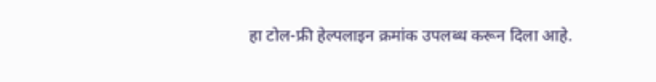हा टोल-फ्री हेल्पलाइन क्रमांक उपलब्ध करून दिला आहे.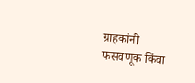ग्राहकांनी फसवणूक किंवा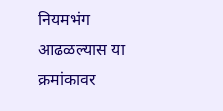नियमभंग आढळल्यास या क्रमांकावर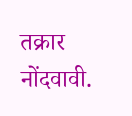तक्रार नोंदवावी.